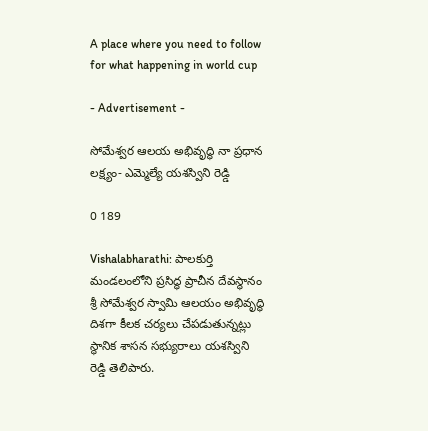A place where you need to follow for what happening in world cup

- Advertisement -

సోమేశ్వర ఆలయ అభివృద్ధి నా ప్రధాన లక్ష్యం- ఎమ్మెల్యే యశస్విని రెడ్డి

0 189

Vishalabharathi: పాలకుర్తి మండలంలోని ప్రసిద్ధ ప్రాచీన దేవస్థానం శ్రీ సోమేశ్వర స్వామి ఆలయం అభివృద్ధి దిశగా కీలక చర్యలు చేపడుతున్నట్లు స్థానిక శాసన సభ్యురాలు యశస్విని రెడ్డి తెలిపారు.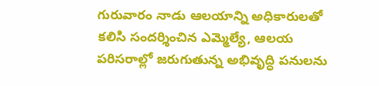గురువారం నాడు ఆలయాన్ని అధికారులతో కలిసి సందర్శించిన ఎమ్మెల్యే, ఆలయ పరిసరాల్లో జరుగుతున్న అభివృద్ధి పనులను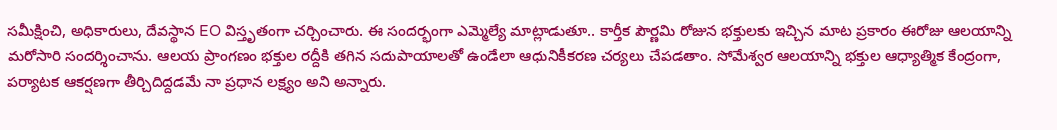సమీక్షించి, అధికారులు, దేవస్థాన EO విస్తృతంగా చర్చించారు. ఈ సందర్భంగా ఎమ్మెల్యే మాట్లాడుతూ.. కార్తీక పౌర్ణమి రోజున భక్తులకు ఇచ్చిన మాట ప్రకారం ఈరోజు ఆలయాన్ని మరోసారి సందర్శించాను. ఆలయ ప్రాంగణం భక్తుల రద్దీకి తగిన సదుపాయాలతో ఉండేలా ఆధునికీకరణ చర్యలు చేపడతాం. సోమేశ్వర ఆలయాన్ని భక్తుల ఆధ్యాత్మిక కేంద్రంగా, పర్యాటక ఆకర్షణగా తీర్చిదిద్దడమే నా ప్రధాన లక్ష్యం అని అన్నారు.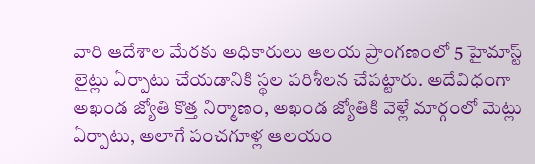వారి ఆదేశాల మేరకు అధికారులు ఆలయ ప్రాంగణంలో 5 హైమాస్ట్ లైట్లు ఏర్పాటు చేయడానికి స్థల పరిశీలన చేపట్టారు. అదేవిధంగా అఖండ జ్యోతి కొత్త నిర్మాణం, అఖండ జ్యోతికి వెళ్లే మార్గంలో మెట్లు ఏర్పాటు, అలాగే పంచగూళ్ల ఆలయం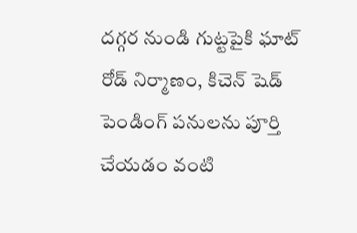దగ్గర నుండి గుట్టపైకి ఘాట్ రోడ్ నిర్మాణం, కిచెన్ షెడ్ పెండింగ్ పనులను పూర్తి చేయడం వంటి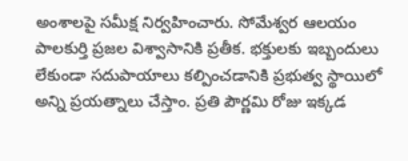అంశాలపై సమీక్ష నిర్వహించారు. సోమేశ్వర ఆలయం పాలకుర్తి ప్రజల విశ్వాసానికి ప్రతీక. భక్తులకు ఇబ్బందులు లేకుండా సదుపాయాలు కల్పించడానికి ప్రభుత్వ స్థాయిలో అన్ని ప్రయత్నాలు చేస్తాం. ప్రతి పౌర్ణమి రోజు ఇక్కడ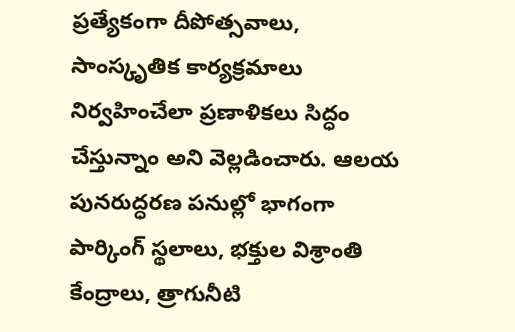ప్రత్యేకంగా దీపోత్సవాలు, సాంస్కృతిక కార్యక్రమాలు నిర్వహించేలా ప్రణాళికలు సిద్ధం చేస్తున్నాం అని వెల్లడించారు. ఆలయ పునరుద్ధరణ పనుల్లో భాగంగా పార్కింగ్ స్థలాలు, భక్తుల విశ్రాంతి కేంద్రాలు, త్రాగునీటి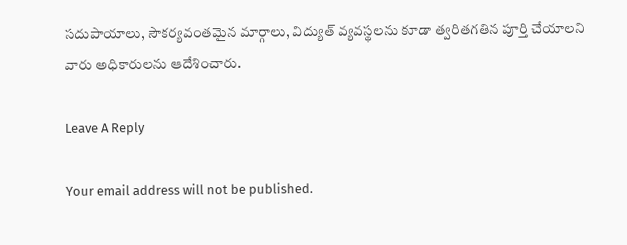సదుపాయాలు, సౌకర్యవంతమైన మార్గాలు, విద్యుత్ వ్యవస్థలను కూడా త్వరితగతిన పూర్తి చేయాలని వారు అధికారులను ఆదేశించారు.

Leave A Reply

Your email address will not be published.